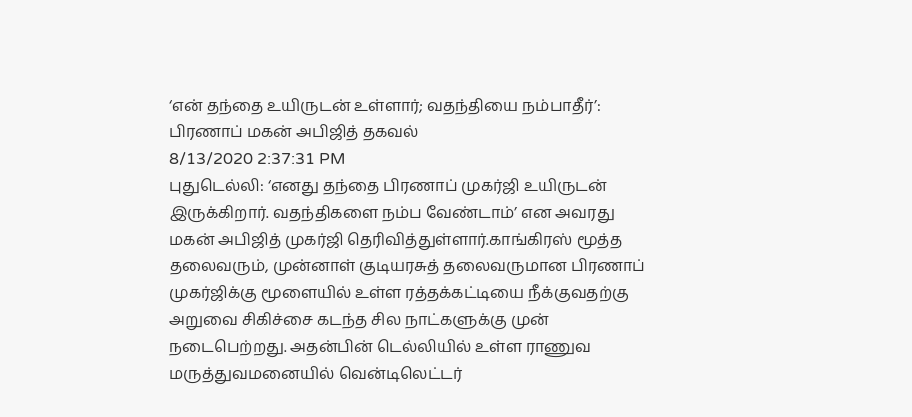‘என் தந்தை உயிருடன் உள்ளார்; வதந்தியை நம்பாதீர்’: பிரணாப் மகன் அபிஜித் தகவல்
8/13/2020 2:37:31 PM
புதுடெல்லி: ‘எனது தந்தை பிரணாப் முகர்ஜி உயிருடன் இருக்கிறார். வதந்திகளை நம்ப வேண்டாம்’ என அவரது மகன் அபிஜித் முகர்ஜி தெரிவித்துள்ளார்.காங்கிரஸ் மூத்த தலைவரும், முன்னாள் குடியரசுத் தலைவருமான பிரணாப் முகர்ஜிக்கு மூளையில் உள்ள ரத்தக்கட்டியை நீக்குவதற்கு அறுவை சிகிச்சை கடந்த சில நாட்களுக்கு முன் நடைபெற்றது. அதன்பின் டெல்லியில் உள்ள ராணுவ மருத்துவமனையில் வென்டிலெட்டர்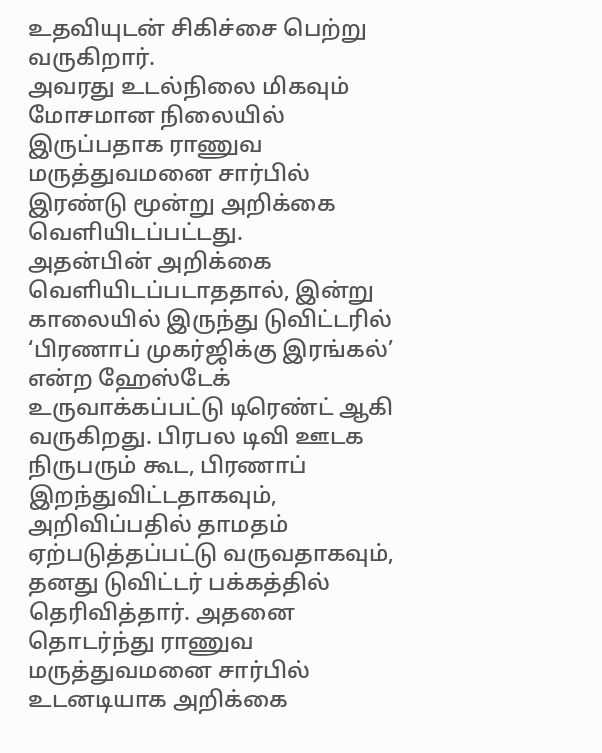உதவியுடன் சிகிச்சை பெற்று வருகிறார்.
அவரது உடல்நிலை மிகவும் மோசமான நிலையில் இருப்பதாக ராணுவ மருத்துவமனை சார்பில் இரண்டு மூன்று அறிக்கை வெளியிடப்பட்டது.
அதன்பின் அறிக்கை வெளியிடப்படாததால், இன்று காலையில் இருந்து டுவிட்டரில் ‘பிரணாப் முகர்ஜிக்கு இரங்கல்’ என்ற ஹேஸ்டேக் உருவாக்கப்பட்டு டிரெண்ட் ஆகி வருகிறது. பிரபல டிவி ஊடக நிருபரும் கூட, பிரணாப் இறந்துவிட்டதாகவும், அறிவிப்பதில் தாமதம் ஏற்படுத்தப்பட்டு வருவதாகவும், தனது டுவிட்டர் பக்கத்தில் தெரிவித்தார். அதனை தொடர்ந்து ராணுவ மருத்துவமனை சார்பில் உடனடியாக அறிக்கை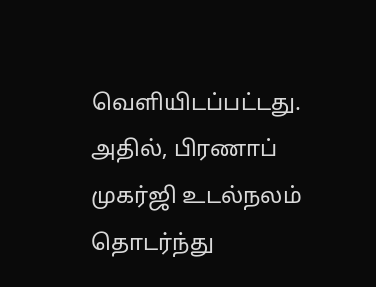வெளியிடப்பட்டது. அதில், பிரணாப் முகர்ஜி உடல்நலம் தொடர்ந்து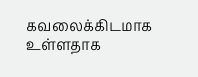கவலைக்கிடமாக உள்ளதாக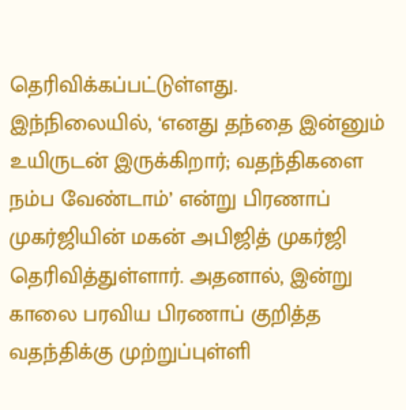தெரிவிக்கப்பட்டுள்ளது.
இந்நிலையில், ‘எனது தந்தை இன்னும் உயிருடன் இருக்கிறார்; வதந்திகளை நம்ப வேண்டாம்’ என்று பிரணாப் முகர்ஜியின் மகன் அபிஜித் முகர்ஜி தெரிவித்துள்ளார். அதனால், இன்று காலை பரவிய பிரணாப் குறித்த வதந்திக்கு முற்றுப்புள்ளி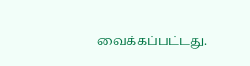வைக்கப்பட்டது.